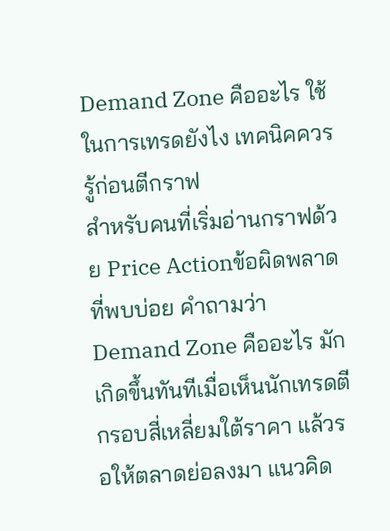Demand Zone คืออะไร ใช้ในการเทรดยังไง เทคนิคควรรู้ก่อนตีกราฟ
สำหรับคนที่เริ่มอ่านกราฟด้วย Price Actionข้อผิดพลาดที่พบบ่อย คำถามว่า Demand Zone คืออะไร มักเกิดขึ้นทันทีเมื่อเห็นนักเทรดตีกรอบสี่เหลี่ยมใต้ราคา แล้วรอให้ตลาดย่อลงมา แนวคิด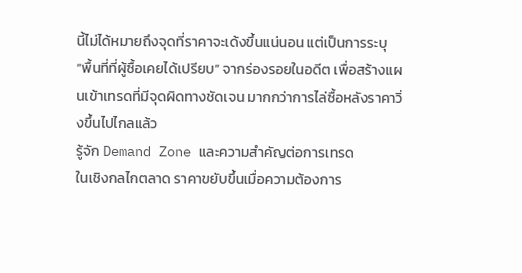นี้ไม่ได้หมายถึงจุดที่ราคาจะเด้งขึ้นแน่นอน แต่เป็นการระบุ “พื้นที่ที่ผู้ซื้อเคยได้เปรียบ” จากร่องรอยในอดีต เพื่อสร้างแผนเข้าเทรดที่มีจุดผิดทางชัดเจน มากกว่าการไล่ซื้อหลังราคาวิ่งขึ้นไปไกลแล้ว
รู้จัก Demand Zone และความสำคัญต่อการเทรด
ในเชิงกลไกตลาด ราคาขยับขึ้นเมื่อความต้องการ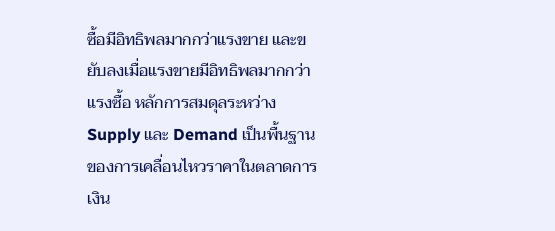ซื้อมีอิทธิพลมากกว่าแรงขาย และขยับลงเมื่อแรงขายมีอิทธิพลมากกว่าแรงซื้อ หลักการสมดุลระหว่าง Supply และ Demand เป็นพื้นฐานของการเคลื่อนไหวราคาในตลาดการเงิน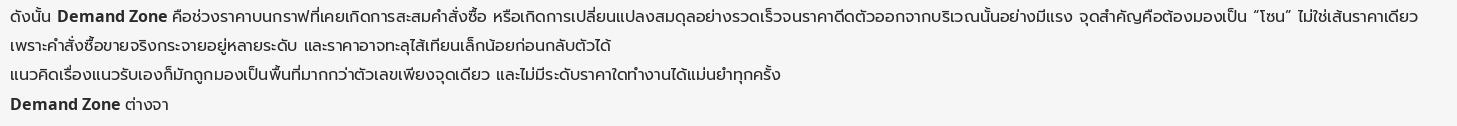ดังนั้น Demand Zone คือช่วงราคาบนกราฟที่เคยเกิดการสะสมคำสั่งซื้อ หรือเกิดการเปลี่ยนแปลงสมดุลอย่างรวดเร็วจนราคาดีดตัวออกจากบริเวณนั้นอย่างมีแรง จุดสำคัญคือต้องมองเป็น “โซน” ไม่ใช่เส้นราคาเดียว เพราะคำสั่งซื้อขายจริงกระจายอยู่หลายระดับ และราคาอาจทะลุไส้เทียนเล็กน้อยก่อนกลับตัวได้
แนวคิดเรื่องแนวรับเองก็มักถูกมองเป็นพื้นที่มากกว่าตัวเลขเพียงจุดเดียว และไม่มีระดับราคาใดทำงานได้แม่นยำทุกครั้ง
Demand Zone ต่างจา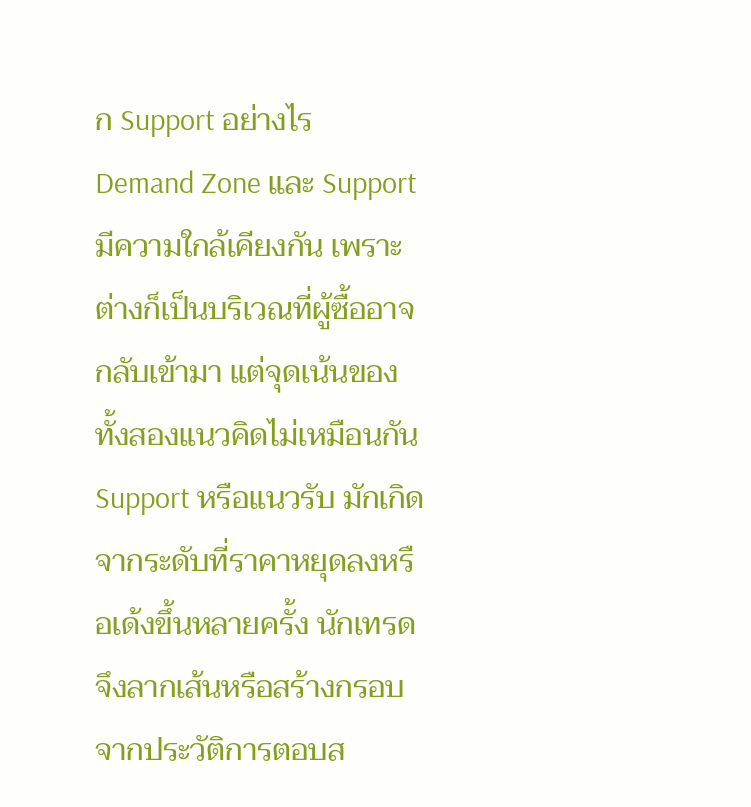ก Support อย่างไร
Demand Zone และ Support มีความใกล้เคียงกัน เพราะต่างก็เป็นบริเวณที่ผู้ซื้ออาจกลับเข้ามา แต่จุดเน้นของทั้งสองแนวคิดไม่เหมือนกัน
Support หรือแนวรับ มักเกิดจากระดับที่ราคาหยุดลงหรือเด้งขึ้นหลายครั้ง นักเทรดจึงลากเส้นหรือสร้างกรอบจากประวัติการตอบส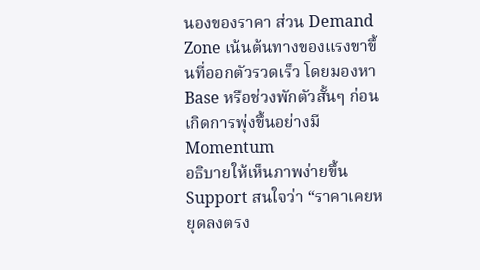นองของราคา ส่วน Demand Zone เน้นต้นทางของแรงขาขึ้นที่ออกตัวรวดเร็ว โดยมองหา Base หรือช่วงพักตัวสั้นๆ ก่อนเกิดการพุ่งขึ้นอย่างมี Momentum
อธิบายให้เห็นภาพง่ายขึ้น Support สนใจว่า “ราคาเคยหยุดลงตรง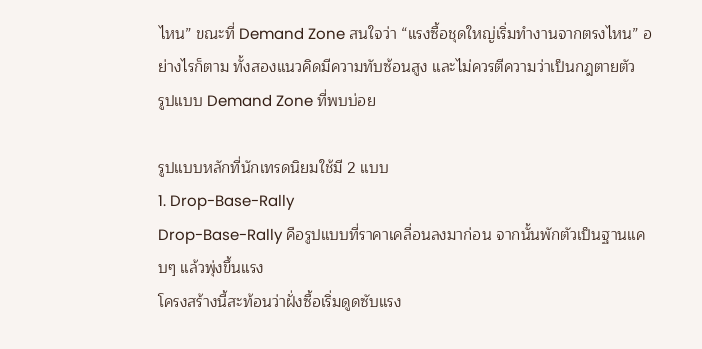ไหน” ขณะที่ Demand Zone สนใจว่า “แรงซื้อชุดใหญ่เริ่มทำงานจากตรงไหน” อย่างไรก็ตาม ทั้งสองแนวคิดมีความทับซ้อนสูง และไม่ควรตีความว่าเป็นกฎตายตัว
รูปแบบ Demand Zone ที่พบบ่อย

รูปแบบหลักที่นักเทรดนิยมใช้มี 2 แบบ
1. Drop-Base-Rally
Drop-Base-Rally คือรูปแบบที่ราคาเคลื่อนลงมาก่อน จากนั้นพักตัวเป็นฐานแคบๆ แล้วพุ่งขึ้นแรง
โครงสร้างนี้สะท้อนว่าฝั่งซื้อเริ่มดูดซับแรง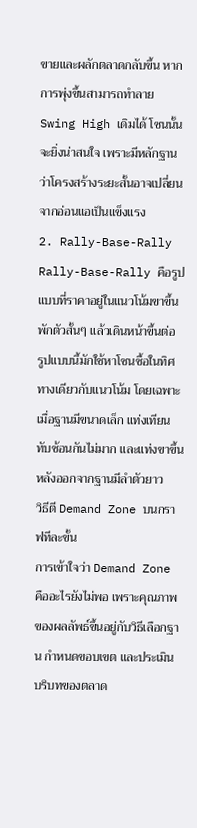ขายและผลักตลาดกลับขึ้น หากการพุ่งขึ้นสามารถทำลาย Swing High เดิมได้ โซนนั้นจะยิ่งน่าสนใจ เพราะมีหลักฐานว่าโครงสร้างระยะสั้นอาจเปลี่ยนจากอ่อนแอเป็นแข็งแรง
2. Rally-Base-Rally
Rally-Base-Rally คือรูปแบบที่ราคาอยู่ในแนวโน้มขาขึ้น พักตัวสั้นๆ แล้วเดินหน้าขึ้นต่อ
รูปแบบนี้มักใช้หาโซนซื้อในทิศทางเดียวกับแนวโน้ม โดยเฉพาะเมื่อฐานมีขนาดเล็ก แท่งเทียนทับซ้อนกันไม่มาก และแท่งขาขึ้นหลังออกจากฐานมีลำตัวยาว
วิธีตี Demand Zone บนกราฟทีละขั้น
การเข้าใจว่า Demand Zone คืออะไรยังไม่พอ เพราะคุณภาพของผลลัพธ์ขึ้นอยู่กับวิธีเลือกฐาน กำหนดขอบเขต และประเมินบริบทของตลาด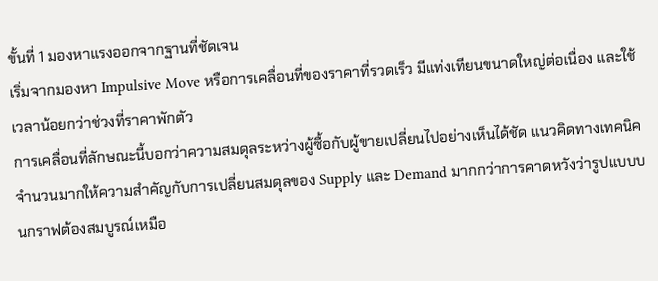ขั้นที่ 1 มองหาแรงออกจากฐานที่ชัดเจน
เริ่มจากมองหา Impulsive Move หรือการเคลื่อนที่ของราคาที่รวดเร็ว มีแท่งเทียนขนาดใหญ่ต่อเนื่อง และใช้เวลาน้อยกว่าช่วงที่ราคาพักตัว
การเคลื่อนที่ลักษณะนี้บอกว่าความสมดุลระหว่างผู้ซื้อกับผู้ขายเปลี่ยนไปอย่างเห็นได้ชัด แนวคิดทางเทคนิคจำนวนมากให้ความสำคัญกับการเปลี่ยนสมดุลของ Supply และ Demand มากกว่าการคาดหวังว่ารูปแบบบนกราฟต้องสมบูรณ์เหมือ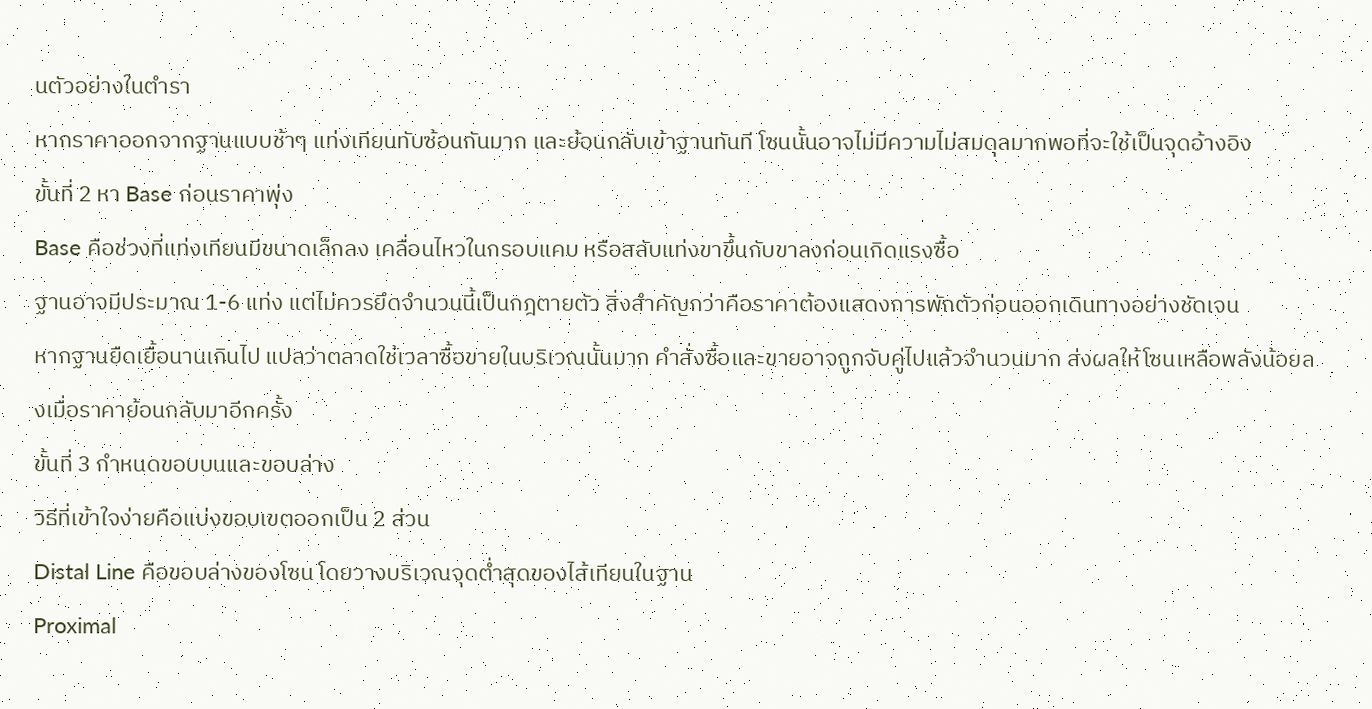นตัวอย่างในตำรา
หากราคาออกจากฐานแบบช้าๆ แท่งเทียนทับซ้อนกันมาก และย้อนกลับเข้าฐานทันที โซนนั้นอาจไม่มีความไม่สมดุลมากพอที่จะใช้เป็นจุดอ้างอิง
ขั้นที่ 2 หา Base ก่อนราคาพุ่ง
Base คือช่วงที่แท่งเทียนมีขนาดเล็กลง เคลื่อนไหวในกรอบแคบ หรือสลับแท่งขาขึ้นกับขาลงก่อนเกิดแรงซื้อ
ฐานอาจมีประมาณ 1-6 แท่ง แต่ไม่ควรยึดจำนวนนี้เป็นกฎตายตัว สิ่งสำคัญกว่าคือราคาต้องแสดงการพักตัวก่อนออกเดินทางอย่างชัดเจน
หากฐานยืดเยื้อนานเกินไป แปลว่าตลาดใช้เวลาซื้อขายในบริเวณนั้นมาก คำสั่งซื้อและขายอาจถูกจับคู่ไปแล้วจำนวนมาก ส่งผลให้โซนเหลือพลังน้อยลงเมื่อราคาย้อนกลับมาอีกครั้ง
ขั้นที่ 3 กำหนดขอบบนและขอบล่าง
วิธีที่เข้าใจง่ายคือแบ่งขอบเขตออกเป็น 2 ส่วน
Distal Line คือขอบล่างของโซน โดยวางบริเวณจุดต่ำสุดของไส้เทียนในฐาน
Proximal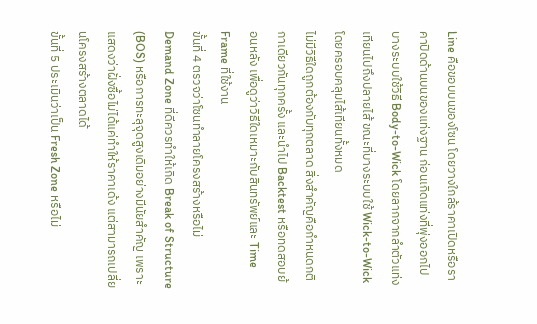Line คือขอบบนของโซน โดยวางใกล้ราคาเปิดหรือราคาปิดด้านบนของแท่งฐาน ก่อนเกิดแท่งที่พุ่งออกไป
บางระบบใช้วิธี Body-to-Wick โดยลากจากลำตัวแท่งเทียนไปถึงปลายไส้ ขณะที่บางระบบใช้ Wick-to-Wick โดยครอบคลุมไส้เทียนทั้งหมด
ไม่มีวิธีใดถูกต้องกับทุกตลาด สิ่งสำคัญคือกำหนดกติกาเดียวกันทุกครั้ง และนำไป Backtest หรือทดสอบย้อนหลัง เพื่อดูว่าวิธีใดเหมาะกับสินทรัพย์และ Time Frame ที่ใช้งาน
ขั้นที่ 4 ตรวจว่าโซนทำลายโครงสร้างหรือไม่
Demand Zone ที่ดีควรทำให้เกิด Break of Structure (BOS) หรือการทะลุจุดสูงเดิมอย่างมีนัยสำคัญ เพราะแสดงว่าฝั่งซื้อไม่ได้แค่ทำให้ราคาเด้ง แต่สามารถเปลี่ยนโครงสร้างตลาดได้
ขั้นที่ 5 ประเมินว่าเป็น Fresh Zone หรือไม่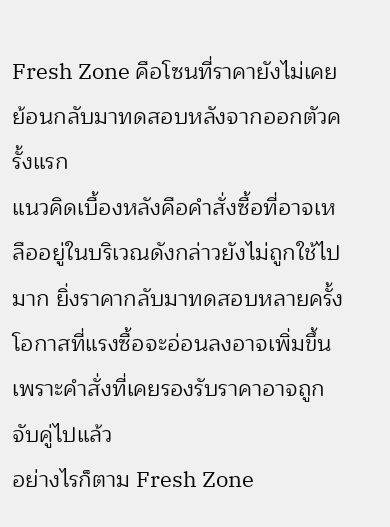Fresh Zone คือโซนที่ราคายังไม่เคยย้อนกลับมาทดสอบหลังจากออกตัวครั้งแรก
แนวคิดเบื้องหลังคือคำสั่งซื้อที่อาจเหลืออยู่ในบริเวณดังกล่าวยังไม่ถูกใช้ไปมาก ยิ่งราคากลับมาทดสอบหลายครั้ง โอกาสที่แรงซื้อจะอ่อนลงอาจเพิ่มขึ้น เพราะคำสั่งที่เคยรองรับราคาอาจถูกจับคู่ไปแล้ว
อย่างไรก็ตาม Fresh Zone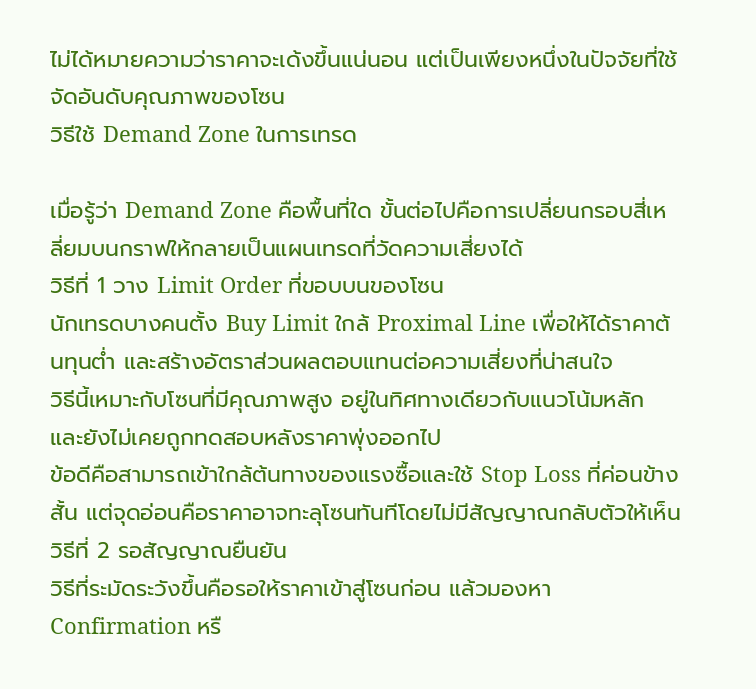ไม่ได้หมายความว่าราคาจะเด้งขึ้นแน่นอน แต่เป็นเพียงหนึ่งในปัจจัยที่ใช้จัดอันดับคุณภาพของโซน
วิธีใช้ Demand Zone ในการเทรด

เมื่อรู้ว่า Demand Zone คือพื้นที่ใด ขั้นต่อไปคือการเปลี่ยนกรอบสี่เหลี่ยมบนกราฟให้กลายเป็นแผนเทรดที่วัดความเสี่ยงได้
วิธีที่ 1 วาง Limit Order ที่ขอบบนของโซน
นักเทรดบางคนตั้ง Buy Limit ใกล้ Proximal Line เพื่อให้ได้ราคาต้นทุนต่ำ และสร้างอัตราส่วนผลตอบแทนต่อความเสี่ยงที่น่าสนใจ
วิธีนี้เหมาะกับโซนที่มีคุณภาพสูง อยู่ในทิศทางเดียวกับแนวโน้มหลัก และยังไม่เคยถูกทดสอบหลังราคาพุ่งออกไป
ข้อดีคือสามารถเข้าใกล้ต้นทางของแรงซื้อและใช้ Stop Loss ที่ค่อนข้างสั้น แต่จุดอ่อนคือราคาอาจทะลุโซนทันทีโดยไม่มีสัญญาณกลับตัวให้เห็น
วิธีที่ 2 รอสัญญาณยืนยัน
วิธีที่ระมัดระวังขึ้นคือรอให้ราคาเข้าสู่โซนก่อน แล้วมองหา Confirmation หรื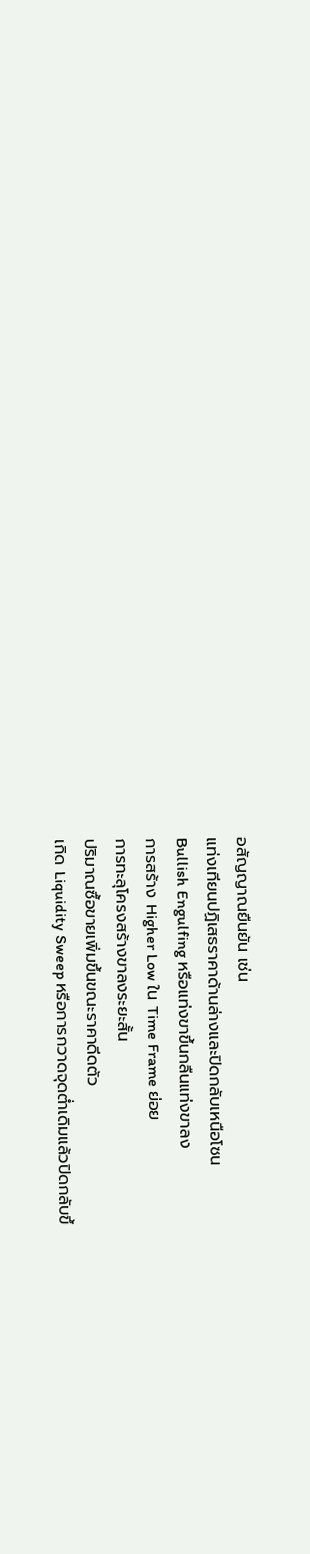อสัญญาณยืนยัน เช่น
แท่งเทียนปฏิเสธราคาด้านล่างและปิดกลับเหนือโซน
Bullish Engulfing หรือแท่งขาขึ้นกลืนแท่งขาลง
การสร้าง Higher Low ใน Time Frame ย่อย
การทะลุโครงสร้างขาลงระยะสั้น
ปริมาณซื้อขายเพิ่มขึ้นขณะราคาดีดตัว
เกิด Liquidity Sweep หรือการกวาดจุดต่ำเดิมแล้วปิดกลับขึ้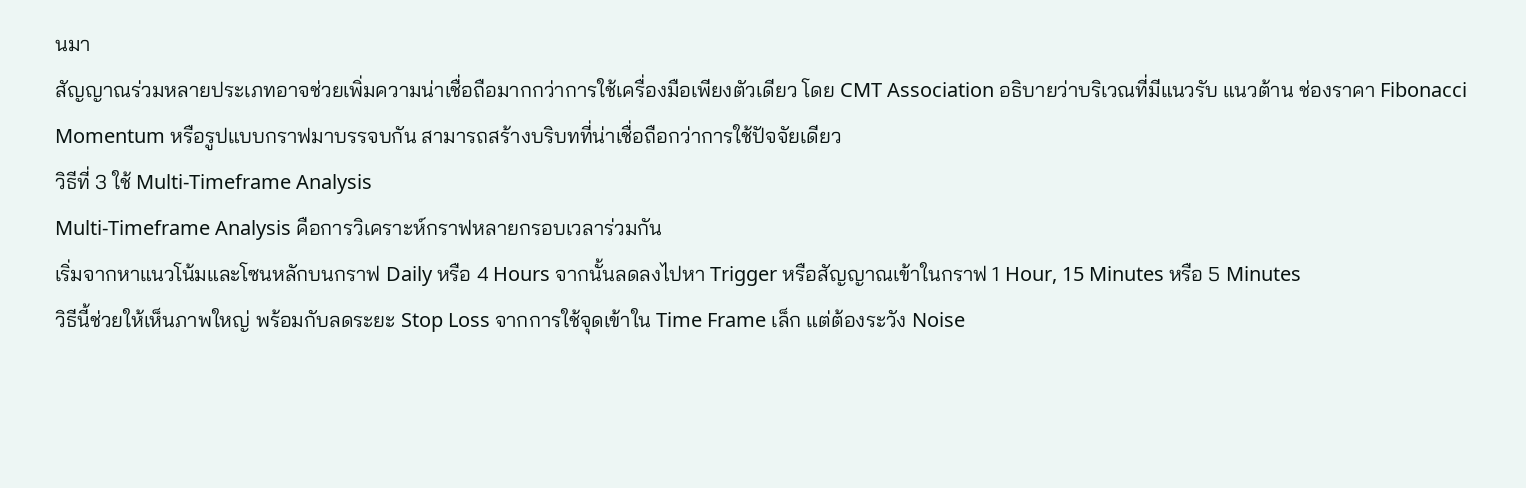นมา
สัญญาณร่วมหลายประเภทอาจช่วยเพิ่มความน่าเชื่อถือมากกว่าการใช้เครื่องมือเพียงตัวเดียว โดย CMT Association อธิบายว่าบริเวณที่มีแนวรับ แนวต้าน ช่องราคา Fibonacci Momentum หรือรูปแบบกราฟมาบรรจบกัน สามารถสร้างบริบทที่น่าเชื่อถือกว่าการใช้ปัจจัยเดียว
วิธีที่ 3 ใช้ Multi-Timeframe Analysis
Multi-Timeframe Analysis คือการวิเคราะห์กราฟหลายกรอบเวลาร่วมกัน
เริ่มจากหาแนวโน้มและโซนหลักบนกราฟ Daily หรือ 4 Hours จากนั้นลดลงไปหา Trigger หรือสัญญาณเข้าในกราฟ 1 Hour, 15 Minutes หรือ 5 Minutes
วิธีนี้ช่วยให้เห็นภาพใหญ่ พร้อมกับลดระยะ Stop Loss จากการใช้จุดเข้าใน Time Frame เล็ก แต่ต้องระวัง Noise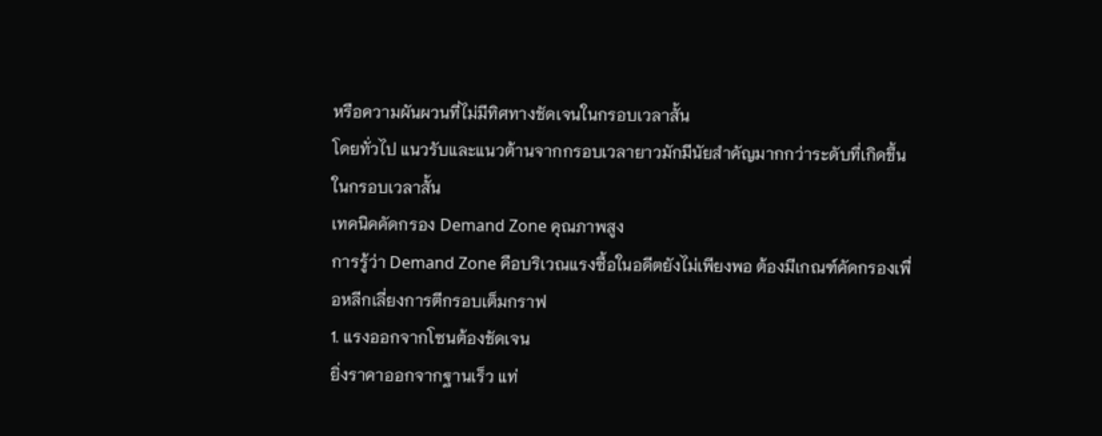หรือความผันผวนที่ไม่มีทิศทางชัดเจนในกรอบเวลาสั้น
โดยทั่วไป แนวรับและแนวต้านจากกรอบเวลายาวมักมีนัยสำคัญมากกว่าระดับที่เกิดขึ้นในกรอบเวลาสั้น
เทคนิคคัดกรอง Demand Zone คุณภาพสูง
การรู้ว่า Demand Zone คือบริเวณแรงซื้อในอดีตยังไม่เพียงพอ ต้องมีเกณฑ์คัดกรองเพื่อหลีกเลี่ยงการตีกรอบเต็มกราฟ
1. แรงออกจากโซนต้องชัดเจน
ยิ่งราคาออกจากฐานเร็ว แท่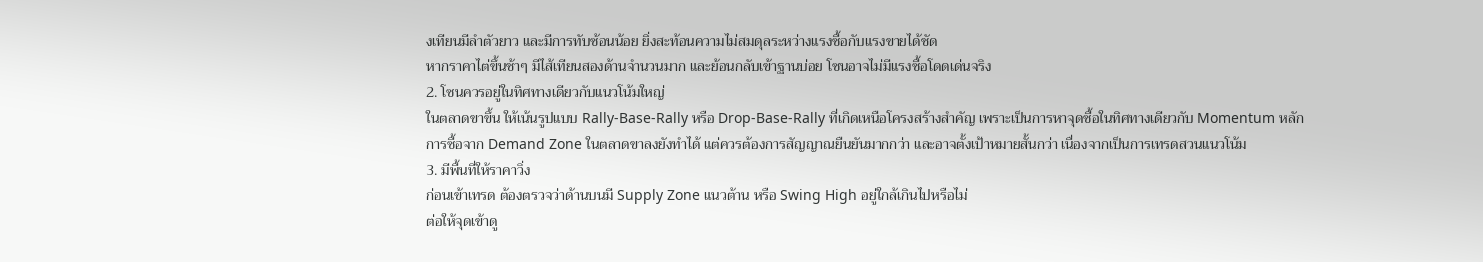งเทียนมีลำตัวยาว และมีการทับซ้อนน้อย ยิ่งสะท้อนความไม่สมดุลระหว่างแรงซื้อกับแรงขายได้ชัด
หากราคาไต่ขึ้นช้าๆ มีไส้เทียนสองด้านจำนวนมาก และย้อนกลับเข้าฐานบ่อย โซนอาจไม่มีแรงซื้อโดดเด่นจริง
2. โซนควรอยู่ในทิศทางเดียวกับแนวโน้มใหญ่
ในตลาดขาขึ้น ให้เน้นรูปแบบ Rally-Base-Rally หรือ Drop-Base-Rally ที่เกิดเหนือโครงสร้างสำคัญ เพราะเป็นการหาจุดซื้อในทิศทางเดียวกับ Momentum หลัก
การซื้อจาก Demand Zone ในตลาดขาลงยังทำได้ แต่ควรต้องการสัญญาณยืนยันมากกว่า และอาจตั้งเป้าหมายสั้นกว่า เนื่องจากเป็นการเทรดสวนแนวโน้ม
3. มีพื้นที่ให้ราคาวิ่ง
ก่อนเข้าเทรด ต้องตรวจว่าด้านบนมี Supply Zone แนวต้าน หรือ Swing High อยู่ใกล้เกินไปหรือไม่
ต่อให้จุดเข้าดู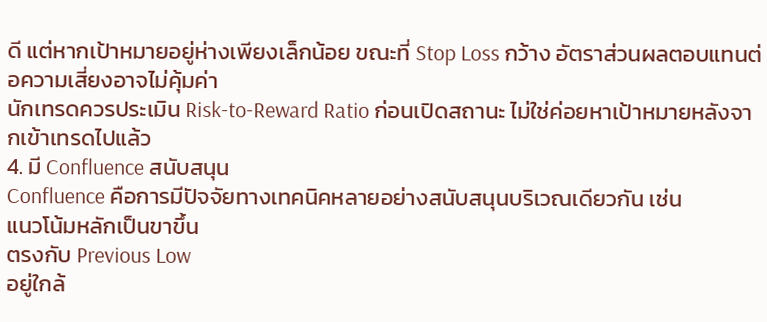ดี แต่หากเป้าหมายอยู่ห่างเพียงเล็กน้อย ขณะที่ Stop Loss กว้าง อัตราส่วนผลตอบแทนต่อความเสี่ยงอาจไม่คุ้มค่า
นักเทรดควรประเมิน Risk-to-Reward Ratio ก่อนเปิดสถานะ ไม่ใช่ค่อยหาเป้าหมายหลังจากเข้าเทรดไปแล้ว
4. มี Confluence สนับสนุน
Confluence คือการมีปัจจัยทางเทคนิคหลายอย่างสนับสนุนบริเวณเดียวกัน เช่น
แนวโน้มหลักเป็นขาขึ้น
ตรงกับ Previous Low
อยู่ใกล้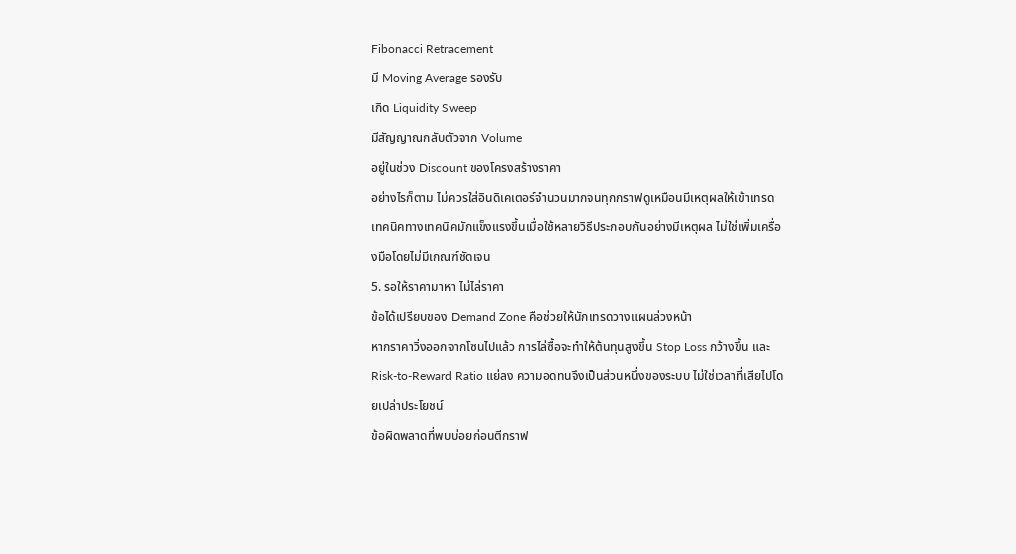Fibonacci Retracement
มี Moving Average รองรับ
เกิด Liquidity Sweep
มีสัญญาณกลับตัวจาก Volume
อยู่ในช่วง Discount ของโครงสร้างราคา
อย่างไรก็ตาม ไม่ควรใส่อินดิเคเตอร์จำนวนมากจนทุกกราฟดูเหมือนมีเหตุผลให้เข้าเทรด เทคนิคทางเทคนิคมักแข็งแรงขึ้นเมื่อใช้หลายวิธีประกอบกันอย่างมีเหตุผล ไม่ใช่เพิ่มเครื่องมือโดยไม่มีเกณฑ์ชัดเจน
5. รอให้ราคามาหา ไม่ไล่ราคา
ข้อได้เปรียบของ Demand Zone คือช่วยให้นักเทรดวางแผนล่วงหน้า
หากราคาวิ่งออกจากโซนไปแล้ว การไล่ซื้อจะทำให้ต้นทุนสูงขึ้น Stop Loss กว้างขึ้น และ Risk-to-Reward Ratio แย่ลง ความอดทนจึงเป็นส่วนหนึ่งของระบบ ไม่ใช่เวลาที่เสียไปโดยเปล่าประโยชน์
ข้อผิดพลาดที่พบบ่อยก่อนตีกราฟ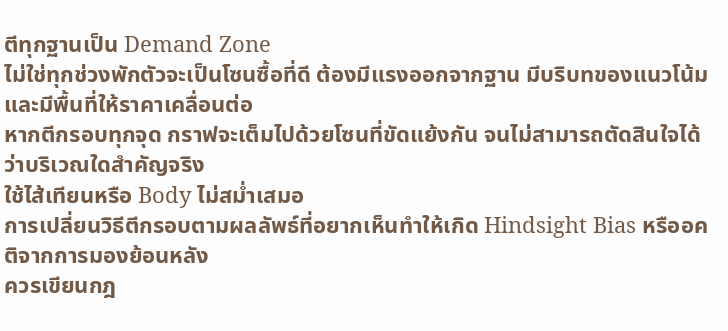ตีทุกฐานเป็น Demand Zone
ไม่ใช่ทุกช่วงพักตัวจะเป็นโซนซื้อที่ดี ต้องมีแรงออกจากฐาน มีบริบทของแนวโน้ม และมีพื้นที่ให้ราคาเคลื่อนต่อ
หากตีกรอบทุกจุด กราฟจะเต็มไปด้วยโซนที่ขัดแย้งกัน จนไม่สามารถตัดสินใจได้ว่าบริเวณใดสำคัญจริง
ใช้ไส้เทียนหรือ Body ไม่สม่ำเสมอ
การเปลี่ยนวิธีตีกรอบตามผลลัพธ์ที่อยากเห็นทำให้เกิด Hindsight Bias หรืออคติจากการมองย้อนหลัง
ควรเขียนกฎ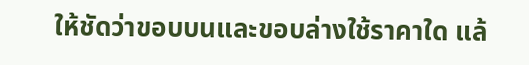ให้ชัดว่าขอบบนและขอบล่างใช้ราคาใด แล้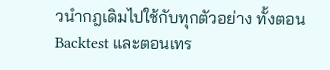วนำกฎเดิมไปใช้กับทุกตัวอย่าง ทั้งตอน Backtest และตอนเทร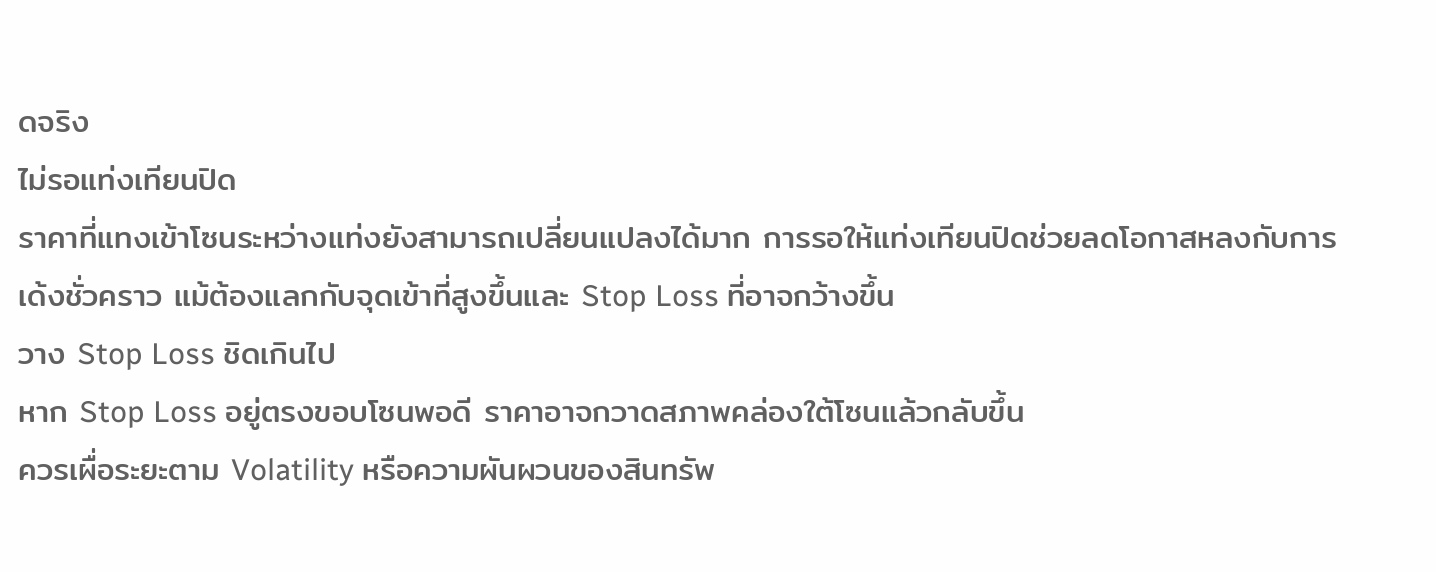ดจริง
ไม่รอแท่งเทียนปิด
ราคาที่แทงเข้าโซนระหว่างแท่งยังสามารถเปลี่ยนแปลงได้มาก การรอให้แท่งเทียนปิดช่วยลดโอกาสหลงกับการเด้งชั่วคราว แม้ต้องแลกกับจุดเข้าที่สูงขึ้นและ Stop Loss ที่อาจกว้างขึ้น
วาง Stop Loss ชิดเกินไป
หาก Stop Loss อยู่ตรงขอบโซนพอดี ราคาอาจกวาดสภาพคล่องใต้โซนแล้วกลับขึ้น
ควรเผื่อระยะตาม Volatility หรือความผันผวนของสินทรัพ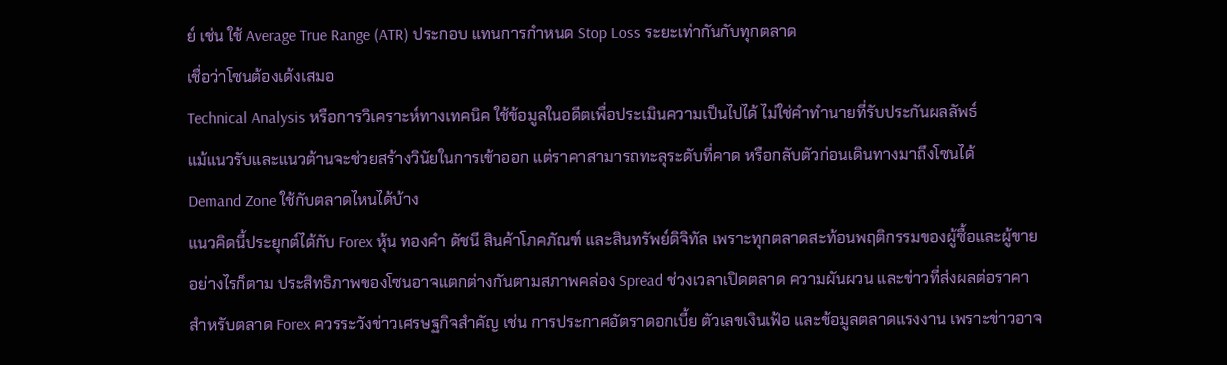ย์ เช่น ใช้ Average True Range (ATR) ประกอบ แทนการกำหนด Stop Loss ระยะเท่ากันกับทุกตลาด
เชื่อว่าโซนต้องเด้งเสมอ
Technical Analysis หรือการวิเคราะห์ทางเทคนิค ใช้ข้อมูลในอดีตเพื่อประเมินความเป็นไปได้ ไม่ใช่คำทำนายที่รับประกันผลลัพธ์
แม้แนวรับและแนวต้านจะช่วยสร้างวินัยในการเข้าออก แต่ราคาสามารถทะลุระดับที่คาด หรือกลับตัวก่อนเดินทางมาถึงโซนได้
Demand Zone ใช้กับตลาดไหนได้บ้าง
แนวคิดนี้ประยุกต์ได้กับ Forex หุ้น ทองคำ ดัชนี สินค้าโภคภัณฑ์ และสินทรัพย์ดิจิทัล เพราะทุกตลาดสะท้อนพฤติกรรมของผู้ซื้อและผู้ขาย
อย่างไรก็ตาม ประสิทธิภาพของโซนอาจแตกต่างกันตามสภาพคล่อง Spread ช่วงเวลาเปิดตลาด ความผันผวน และข่าวที่ส่งผลต่อราคา
สำหรับตลาด Forex ควรระวังข่าวเศรษฐกิจสำคัญ เช่น การประกาศอัตราดอกเบี้ย ตัวเลขเงินเฟ้อ และข้อมูลตลาดแรงงาน เพราะข่าวอาจ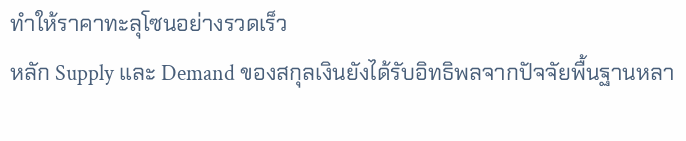ทำให้ราคาทะลุโซนอย่างรวดเร็ว
หลัก Supply และ Demand ของสกุลเงินยังได้รับอิทธิพลจากปัจจัยพื้นฐานหลา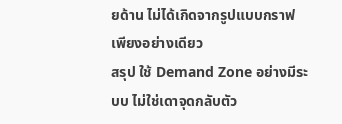ยด้าน ไม่ได้เกิดจากรูปแบบกราฟเพียงอย่างเดียว
สรุป ใช้ Demand Zone อย่างมีระบบ ไม่ใช่เดาจุดกลับตัว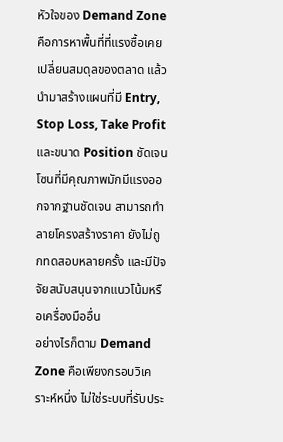หัวใจของ Demand Zone คือการหาพื้นที่ที่แรงซื้อเคยเปลี่ยนสมดุลของตลาด แล้วนำมาสร้างแผนที่มี Entry, Stop Loss, Take Profit และขนาด Position ชัดเจน
โซนที่มีคุณภาพมักมีแรงออกจากฐานชัดเจน สามารถทำลายโครงสร้างราคา ยังไม่ถูกทดสอบหลายครั้ง และมีปัจจัยสนับสนุนจากแนวโน้มหรือเครื่องมืออื่น
อย่างไรก็ตาม Demand Zone คือเพียงกรอบวิเคราะห์หนึ่ง ไม่ใช่ระบบที่รับประ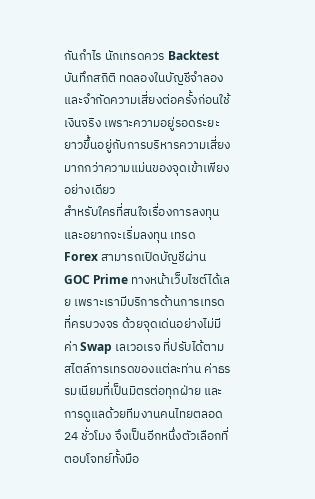กันกำไร นักเทรดควร Backtest บันทึกสถิติ ทดลองในบัญชีจำลอง และจำกัดความเสี่ยงต่อครั้งก่อนใช้เงินจริง เพราะความอยู่รอดระยะยาวขึ้นอยู่กับการบริหารความเสี่ยงมากกว่าความแม่นของจุดเข้าเพียงอย่างเดียว
สำหรับใครที่สนใจเรื่องการลงทุนและอยากจะเริ่มลงทุน เทรด Forex สามารถเปิดบัญชีผ่าน GOC Prime ทางหน้าเว็บไซต์ได้เลย เพราะเรามีบริการด้านการเทรดที่ครบวงจร ด้วยจุดเด่นอย่างไม่มีค่า Swap เลเวอเรจ ที่ปรับได้ตามสไตล์การเทรดของแต่ละท่าน ค่าธรรมเนียมที่เป็นมิตรต่อทุกฝ่าย และการดูแลด้วยทีมงานคนไทยตลอด 24 ชั่วโมง จึงเป็นอีกหนึ่งตัวเลือกที่ตอบโจทย์ทั้งมือ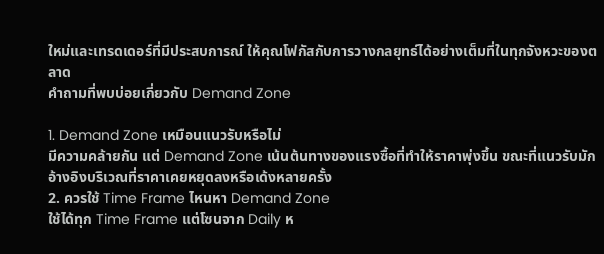ใหม่และเทรดเดอร์ที่มีประสบการณ์ ให้คุณโฟกัสกับการวางกลยุทธ์ได้อย่างเต็มที่ในทุกจังหวะของตลาด
คำถามที่พบบ่อยเกี่ยวกับ Demand Zone

1. Demand Zone เหมือนแนวรับหรือไม่
มีความคล้ายกัน แต่ Demand Zone เน้นต้นทางของแรงซื้อที่ทำให้ราคาพุ่งขึ้น ขณะที่แนวรับมักอ้างอิงบริเวณที่ราคาเคยหยุดลงหรือเด้งหลายครั้ง
2. ควรใช้ Time Frame ไหนหา Demand Zone
ใช้ได้ทุก Time Frame แต่โซนจาก Daily ห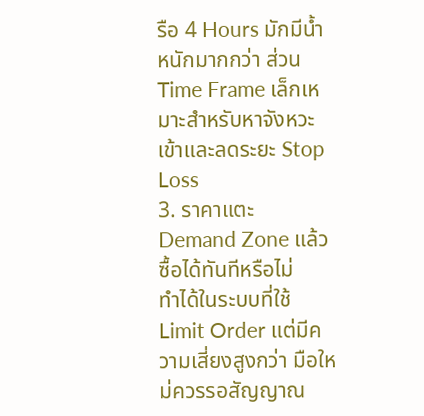รือ 4 Hours มักมีน้ำหนักมากกว่า ส่วน Time Frame เล็กเหมาะสำหรับหาจังหวะเข้าและลดระยะ Stop Loss
3. ราคาแตะ Demand Zone แล้วซื้อได้ทันทีหรือไม่
ทำได้ในระบบที่ใช้ Limit Order แต่มีความเสี่ยงสูงกว่า มือใหม่ควรรอสัญญาณ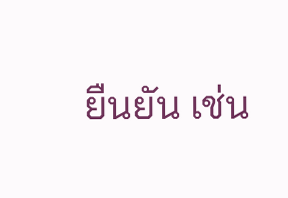ยืนยัน เช่น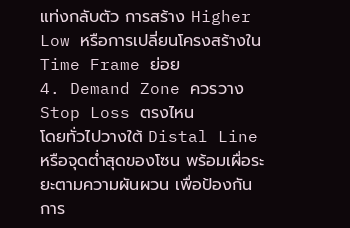แท่งกลับตัว การสร้าง Higher Low หรือการเปลี่ยนโครงสร้างใน Time Frame ย่อย
4. Demand Zone ควรวาง Stop Loss ตรงไหน
โดยทั่วไปวางใต้ Distal Line หรือจุดต่ำสุดของโซน พร้อมเผื่อระยะตามความผันผวน เพื่อป้องกันการ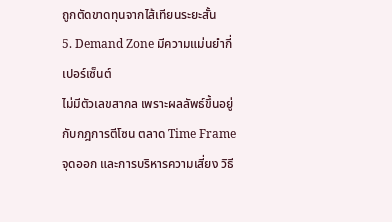ถูกตัดขาดทุนจากไส้เทียนระยะสั้น
5. Demand Zone มีความแม่นยำกี่เปอร์เซ็นต์
ไม่มีตัวเลขสากล เพราะผลลัพธ์ขึ้นอยู่กับกฎการตีโซน ตลาด Time Frame จุดออก และการบริหารความเสี่ยง วิธี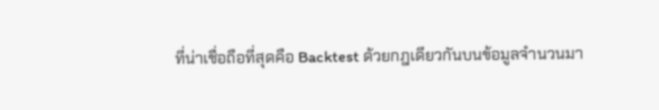ที่น่าเชื่อถือที่สุดคือ Backtest ด้วยกฎเดียวกันบนข้อมูลจำนวนมา